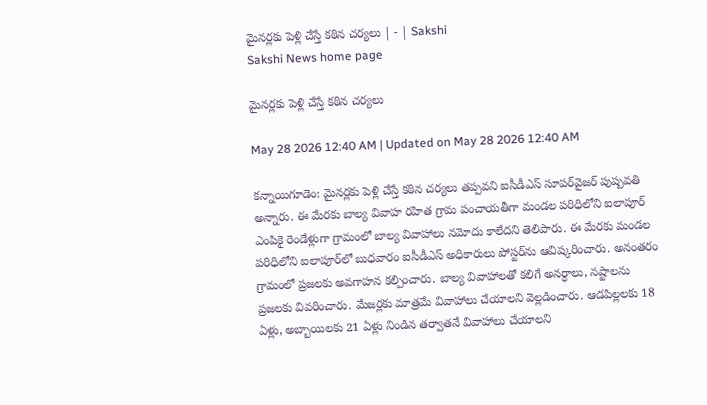మైనర్లకు పెళ్లి చేస్తే కఠిన చర్యలు | - | Sakshi
Sakshi News home page

మైనర్లకు పెళ్లి చేస్తే కఠిన చర్యలు

May 28 2026 12:40 AM | Updated on May 28 2026 12:40 AM

కన్నాయిగూడెం: మైనర్లకు పెళ్లి చేస్తే కఠిన చర్యలు తప్పవని ఐసీడీఎస్‌ సూపర్‌వైజర్‌ పుష్పవతి అన్నారు. ఈ మేరకు బాల్య వివాహ రహిత గ్రామ పంచాయతీగా మండల పరిధిలోని ఐలాపూర్‌ ఎంపికై రెండేళ్లుగా గ్రామంలో బాల్య వివాహాలు నమోదు కాలేదని తెలిపారు. ఈ మేరకు మండల పరిధిలోని ఐలాపూర్‌లో బుధవారం ఐసీడీఎస్‌ అధికారులు పోస్టర్‌ను ఆవిష్కరించారు. అనంతరం గ్రామంలో ప్రజలకు అవగాహన కల్పించారు. బాల్య వివాహాలతో కలిగే అనర్ధాలు, నష్టాలను ప్రజలకు వివరించారు. మేజర్లకు మాత్రమే వివాహాలు చేయాలని వెల్లడించారు. ఆడపిల్లలకు 18 ఏళ్లు, అబ్బాయిలకు 21 ఏళ్లు నిండిన తర్వాతనే వివాహాలు చేయాలని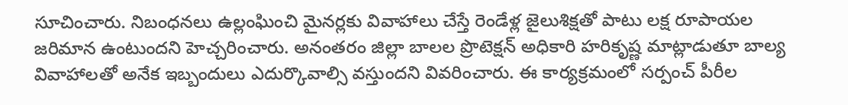సూచించారు. నిబంధనలు ఉల్లంఘించి మైనర్లకు వివాహాలు చేస్తే రెండేళ్ల జైలుశిక్షతో పాటు లక్ష రూపాయల జరిమాన ఉంటుందని హెచ్చరించారు. అనంతరం జిల్లా బాలల ప్రొటెక్షన్‌ అధికారి హరికృష్ణ మాట్లాడుతూ బాల్య వివాహాలతో అనేక ఇబ్బందులు ఎదుర్కొవాల్సి వస్తుందని వివరించారు. ఈ కార్యక్రమంలో సర్పంచ్‌ పీరీల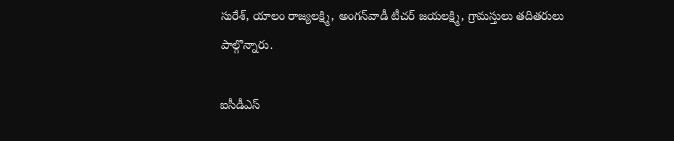సురేశ్‌, యాలం రాజ్యలక్ష్మి, అంగన్‌వాడీ టీచర్‌ జయలక్ష్మి, గ్రామస్తులు తదితరులు పాల్గొన్నారు.

ఐసీడీఎస్‌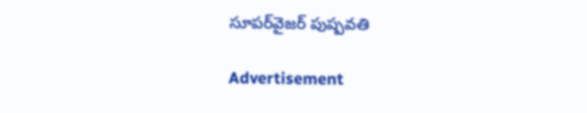సూపర్‌వైజర్‌ పుష్పవతి

Advertisement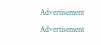Advertisement
Advertisement